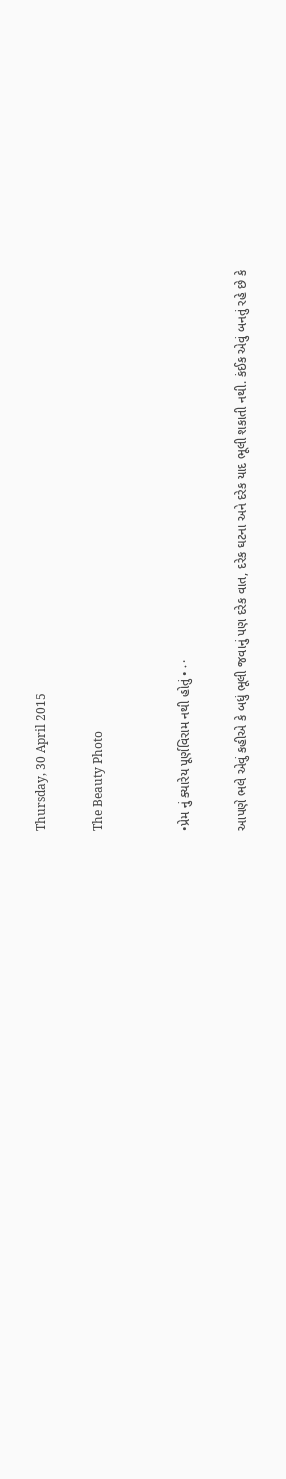Thursday, 30 April 2015

The Beauty Photo


•પ્રેમ નું ક્યારેય પૂર્ણવિરામ નથી હોતું •٠·

આપણે ભલે એવું કહીએ કે બધું ભૂલી જવાનું પણ દરેક વાત, દરેક ઘટના અને દરેક યાદ ભૂલી શકાતી નથી. કંઈક એવું બનતું રહે છે કે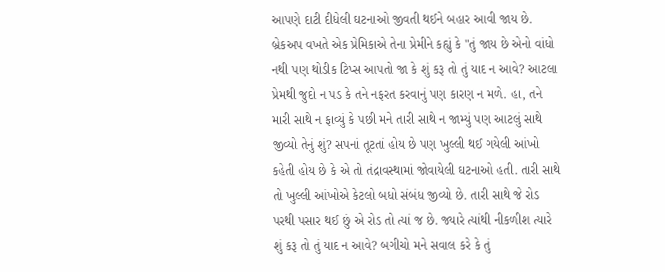આપણે દાટી દીધેલી ઘટનાઓ જીવતી થઈને બહાર આવી જાય છે. બ્રેકઅપ વખતે એક પ્રેમિકાએ તેના પ્રેમીને કહ્યું કે "તું જાય છે એનો વાંધો નથી પણ થોડીક ટિપ્સ આપતો જા કે શું કરૂ તો તું યાદ ન આવે? આટલા પ્રેમથી જુદો ન પડ કે તને નફરત કરવાનું પણ કારણ ન મળે. હા, તને મારી સાથે ન ફાવ્યું કે પછી મને તારી સાથે ન જામ્યું પણ આટલું સાથે જીવ્યો તેનું શું? સપનાં તૂટતાં હોય છે પણ ખુલ્લી થઈ ગયેલી આંખો કહેતી હોય છે કે એ તો તંદ્રાવસ્થામાં જોવાયેલી ઘટનાઓ હતી. તારી સાથે તો ખુલ્લી આંખોએ કેટલો બધો સંબંધ જીવ્યો છે. તારી સાથે જે રોડ પરથી પસાર થઈ છું એ રોડ તો ત્યાં જ છે. જ્યારે ત્યાંથી નીકળીશ ત્યારે શું કરૂ તો તું યાદ ન આવે? બગીચો મને સવાલ કરે કે તું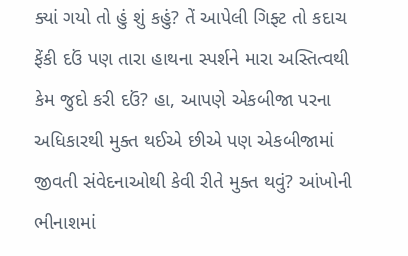ક્યાં ગયો તો હું શું કહું? તેં આપેલી ગિફ્ટ તો કદાચ ફેંકી દઉં પણ તારા હાથના સ્પર્શને મારા અસ્તિત્વથી કેમ જુદો કરી દઉં? હા, આપણે એકબીજા પરના અધિકારથી મુક્ત થઈએ છીએ પણ એકબીજામાં જીવતી સંવેદનાઓથી કેવી રીતે મુક્ત થવું? આંખોની ભીનાશમાં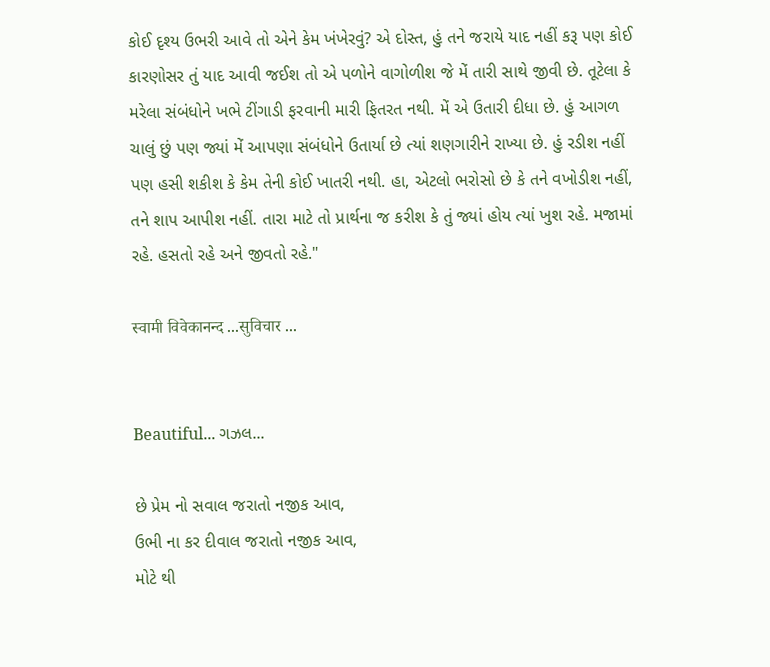કોઈ દૃશ્ય ઉભરી આવે તો એને કેમ ખંખેરવું? એ દોસ્ત, હું તને જરાયે યાદ નહીં કરૂ પણ કોઈ કારણોસર તું યાદ આવી જઈશ તો એ પળોને વાગોળીશ જે મેં તારી સાથે જીવી છે. તૂટેલા કે મરેલા સંબંધોને ખભે ટીંગાડી ફરવાની મારી ફિતરત નથી. મેં એ ઉતારી દીધા છે. હું આગળ ચાલું છું પણ જ્યાં મેં આપણા સંબંધોને ઉતાર્યા છે ત્યાં શણગારીને રાખ્યા છે. હું રડીશ નહીં પણ હસી શકીશ કે કેમ તેની કોઈ ખાતરી નથી. હા, એટલો ભરોસો છે કે તને વખોડીશ નહીં, તને શાપ આપીશ નહીં. તારા માટે તો પ્રાર્થના જ કરીશ કે તું જ્યાં હોય ત્યાં ખુશ રહે. મજામાં રહે. હસતો રહે અને જીવતો રહે."

स्वामी विवेकानन्द ...सुविचार ...


Beautiful... ગઝલ...

છે પ્રેમ નો સવાલ જરાતો નજીક આવ,
ઉભી ના કર દીવાલ જરાતો નજીક આવ,
મોટે થી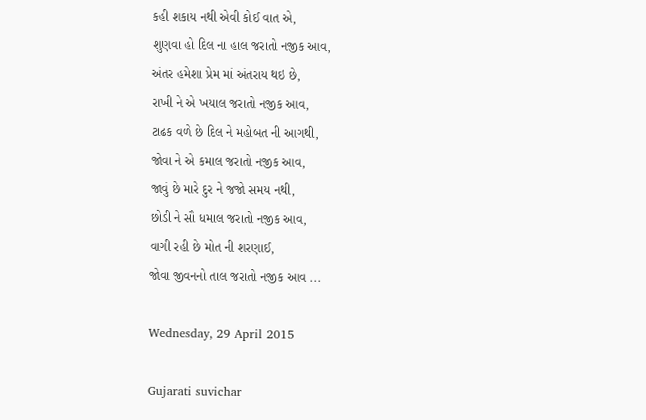કહી શકાય નથી એવી કોઈ વાત એ,
શુણવા હો દિલ ના હાલ જરાતો નજીક આવ,
અંતર હમેશા પ્રેમ માં અંતરાય થઇ છે,
રાખી ને એ ખયાલ જરાતો નજીક આવ,
ટાઢક વળે છે દિલ ને મહોબત ની આગથી,
જોવા ને એ કમાલ જરાતો નજીક આવ,
જાવું છે મારે દુર ને જજો સમય નથી,
છોડી ને સૌ ધમાલ જરાતો નજીક આવ,
વાગી રહી છે મોત ની શરણાઈ,
જોવા જીવનનો તાલ જરાતો નજીક આવ ...

Wednesday, 29 April 2015

Gujarati suvichar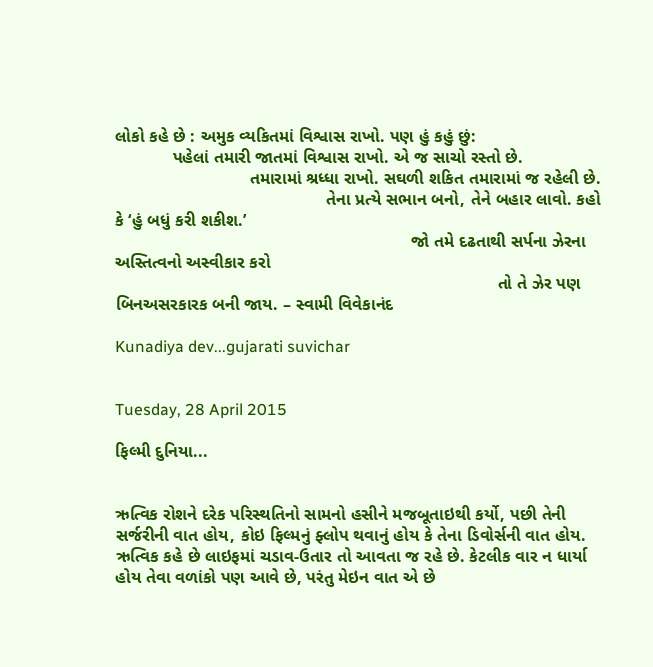લોકો કહે છે : અમુક વ્યકિતમાં વિશ્વાસ રાખો. પણ હું કહું છું:
            પહેલાં તમારી જાતમાં વિશ્વાસ રાખો. એ જ સાચો રસ્તો છે.
                            તમારામાં શ્રધ્ધા રાખો. સઘળી શકિત તમારામાં જ રહેલી છે.
                                            તેના પ્રત્યે સભાન બનો, તેને બહાર લાવો. કહો કે ‘હું બધું કરી શકીશ.’
                                                              જો તમે દઢતાથી સર્પના ઝેરના અસ્તિત્વનો અસ્વીકાર કરો
                                                                                તો તે ઝેર પણ બિનઅસરકારક બની જાય. – સ્વામી વિવેકાનંદ

Kunadiya dev...gujarati suvichar


Tuesday, 28 April 2015

ફિલ્મી દુનિયા...


ઋત્વિક રોશને દરેક પરિસ્થતિનો સામનો હસીને મજબૂતાઇથી કર્યો, પછી તેની સર્જરીની વાત હોય, કોઇ ફિલ્મનું ફ્લોપ થવાનું હોય કે તેના ડિવોર્સની વાત હોય. ઋત્વિક કહે છે લાઇફમાં ચડાવ-ઉતાર તો આવતા જ રહે છે. કેટલીક વાર ન ધાર્યા હોય તેવા વળાંકો પણ આવે છે, પરંતુ મેઇન વાત એ છે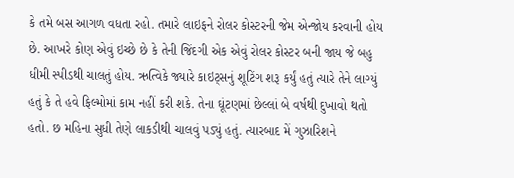કે તમે બસ આગળ વધતા રહો. તમારે લાઇફને રોલર કોસ્ટરની જેમ એન્જોય કરવાની હોય છે. આખરે કોણ એવું ઇચ્છે છે કે તેની જિંદગી એક એવું રોલર કોસ્ટર બની જાય જે બહુ ધીમી સ્પીડથી ચાલતું હોય. ઋત્વિકે જ્યારે કાઇટ્સનું શૂટિંગ શરૂ કર્યું હતું ત્યારે તેને લાગ્યું હતું કે તે હવે ફિલ્મોમાં કામ નહીં કરી શકે. તેના ઘૂંટણમાં છેલ્લાં બે વર્ષથી દુખાવો થતો હતો. છ મહિના સુધી તેણે લાકડીથી ચાલવું પડ્યું હતું. ત્યારબાદ મેં ગુઝારિશને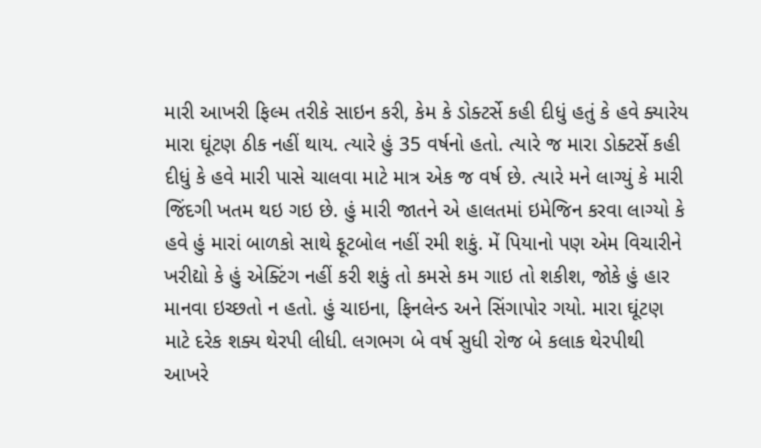મારી આખરી ફિલ્મ તરીકે સાઇન કરી, કેમ કે ડોક્ટર્સે કહી દીધું હતું કે હવે ક્યારેય મારા ઘૂંટણ ઠીક નહીં થાય. ત્યારે હું 35 વર્ષનો હતો. ત્યારે જ મારા ડોક્ટર્સે કહી દીધું કે હવે મારી પાસે ચાલવા માટે માત્ર એક જ વર્ષ છે. ત્યારે મને લાગ્યું કે મારી જિંદગી ખતમ થઇ ગઇ છે. હું મારી જાતને એ હાલતમાં ઇમેજિન કરવા લાગ્યો કે હવે હું મારાં બાળકો સાથે ફૂટબોલ નહીં રમી શકું. મેં પિયાનો પણ એમ વિચારીને ખરીદ્યો કે હું એક્ટિંગ નહીં કરી શકું તો કમસે કમ ગાઇ તો શકીશ, જોકે હું હાર માનવા ઇચ્છતો ન હતો. હું ચાઇના, ફિનલેન્ડ અને સિંગાપોર ગયો. મારા ઘૂંટણ માટે દરેક શક્ય થેરપી લીધી. લગભગ બે વર્ષ સુધી રોજ બે કલાક થેરપીથી આખરે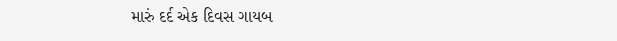મારું દર્દ એક દિવસ ગાયબ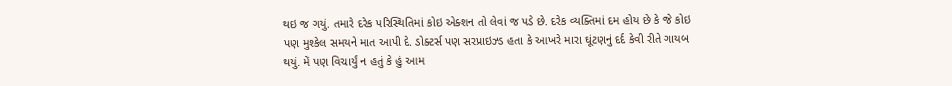થઇ જ ગયું. તમારે દરેક પરિસ્થિતિમાં કોઇ એક્શન તો લેવાં જ પડે છે. દરેક વ્યક્તિમાં દમ હોય છે કે જે કોઇ પણ મુશ્કેલ સમયને માત આપી દે. ડોક્ટર્સ પણ સરપ્રાઇઝ્ડ હતા કે આખરે મારા ઘૂંટણનું દર્દ કેવી રીતે ગાયબ થયું. મેં પણ વિચાર્યું ન હતું કે હું આમ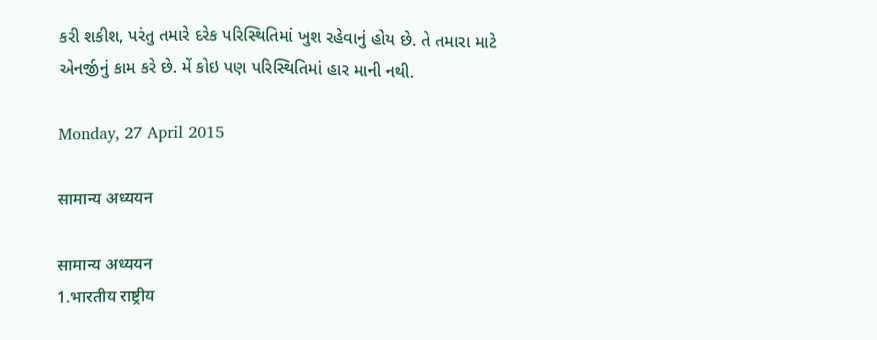કરી શકીશ, પરંતુ તમારે દરેક પરિસ્થિતિમાં ખુશ રહેવાનું હોય છે. તે તમારા માટે એનર્જીનું કામ કરે છે. મેં કોઇ પણ પરિસ્થિતિમાં હાર માની નથી.

Monday, 27 April 2015

सामान्य अध्ययन

सामान्य अध्ययन
1.भारतीय राष्ट्रीय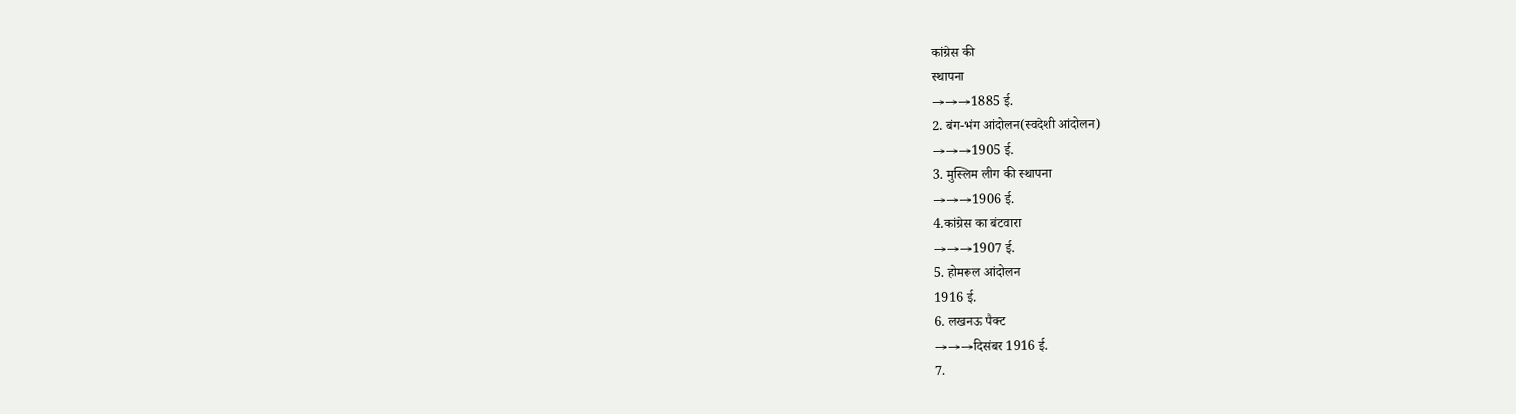कांग्रेस की
स्थापना
→→→1885 ई.
2. बंग-भंग आंदोलन(स्वदेशी आंदोलन)
→→→1905 ई.
3. मुस्लिम लीग की स्थापना
→→→1906 ई.
4.कांग्रेस का बंटवारा
→→→1907 ई.
5. होमरूल आंदोलन
1916 ई.
6. लखनऊ पैक्ट
→→→दिसंबर 1916 ई.
7.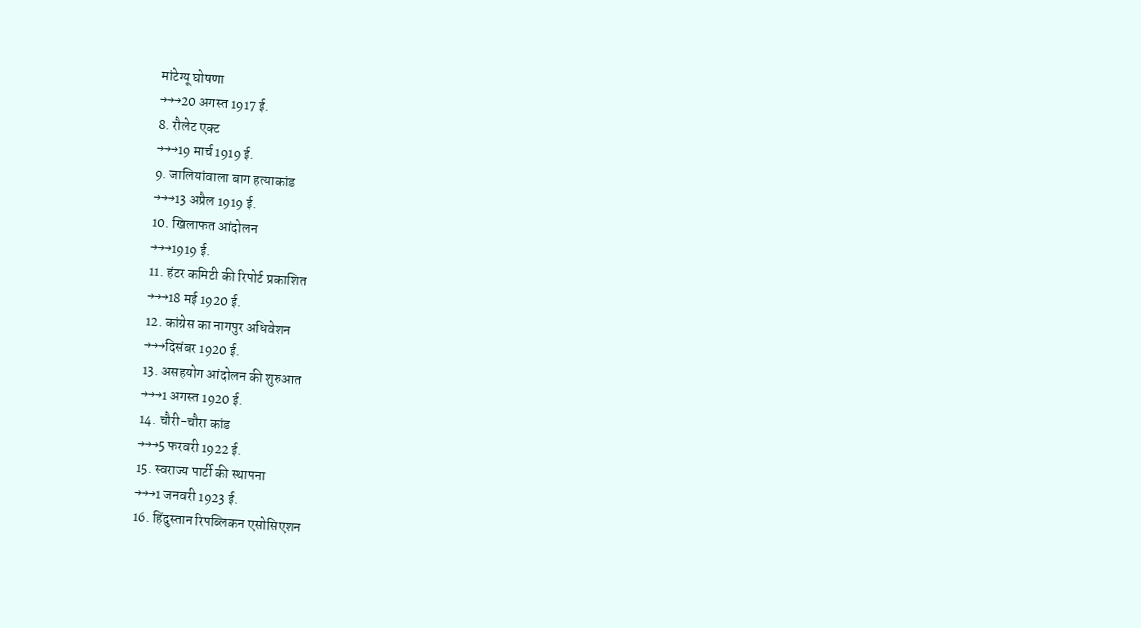मांटेग्यू घोषणा
→→→20 अगस्त 1917 ई.
8. रौलेट एक्ट
→→→19 मार्च 1919 ई.
9. जालियांवाला बाग हत्याकांड
→→→13 अप्रैल 1919 ई.
10. खिलाफत आंदोलन
→→→1919 ई.
11. हंटर कमिटी की रिपोर्ट प्रकाशित
→→→18 मई 1920 ई.
12. कांग्रेस का नागपुर अधिवेशन
→→→दिसंबर 1920 ई.
13. असहयोग आंदोलन की शुरुआत
→→→1 अगस्त 1920 ई.
14. चौरी-चौरा कांड
→→→5 फरवरी 1922 ई.
15. स्वराज्य पार्टी की स्थापना
→→→1 जनवरी 1923 ई.
16. हिंदुस्तान रिपब्लिकन एसोसिएशन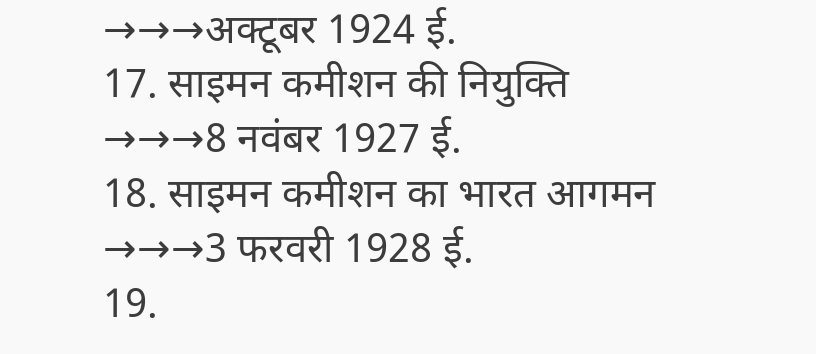→→→अक्टूबर 1924 ई.
17. साइमन कमीशन की नियुक्ति
→→→8 नवंबर 1927 ई.
18. साइमन कमीशन का भारत आगमन
→→→3 फरवरी 1928 ई.
19.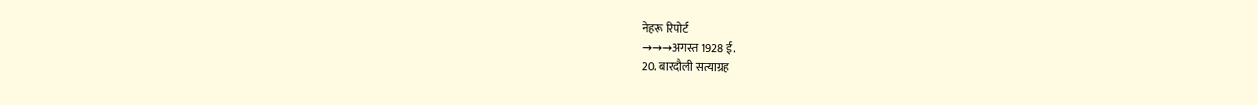नेहरू रिपोर्ट
→→→अगस्त 1928 ई.
20. बारदौली सत्याग्रह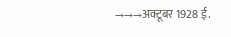→→→अक्टूबर 1928 ई.